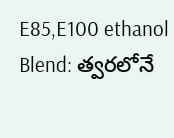E85,E100 ethanol Blend: త్వరలోనే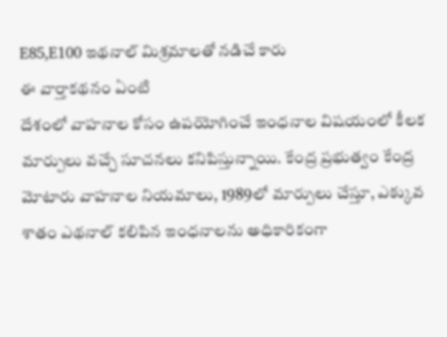E85,E100 ఇథనాల్ మిశ్రమాలతో నడిచే కారు
ఈ వార్తాకథనం ఏంటి
దేశంలో వాహనాల కోసం ఉపయోగించే ఇంధనాల విషయంలో కీలక మార్పులు వచ్చే సూచనలు కనిపిస్తున్నాయి. కేంద్ర ప్రభుత్వం కేంద్ర మోటారు వాహనాల నియమాలు, 1989లో మార్పులు చేస్తూ, ఎక్కువ శాతం ఎథనాల్ కలిపిన ఇంధనాలను అధికారికంగా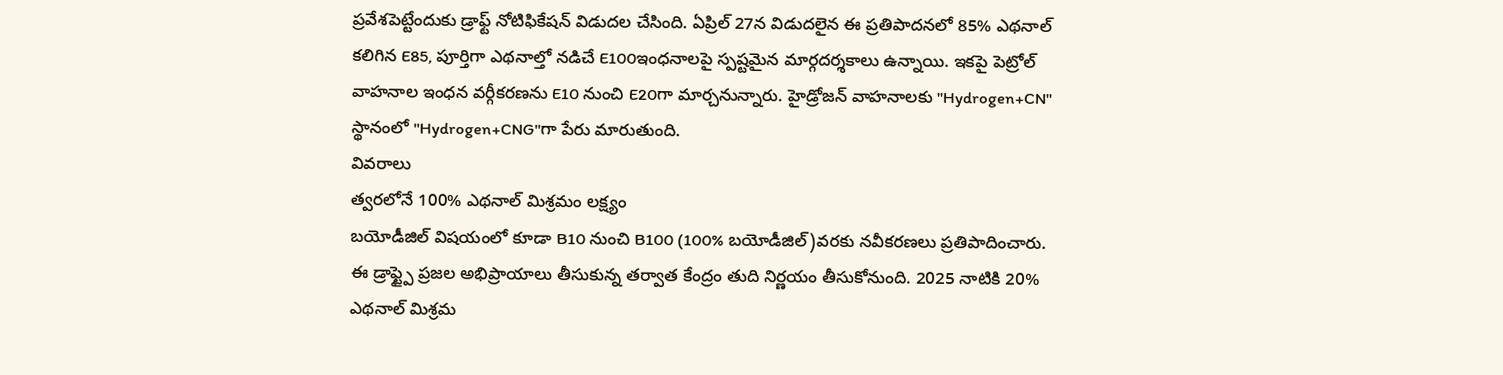ప్రవేశపెట్టేందుకు డ్రాఫ్ట్ నోటిఫికేషన్ విడుదల చేసింది. ఏప్రిల్ 27న విడుదలైన ఈ ప్రతిపాదనలో 85% ఎథనాల్ కలిగిన E85, పూర్తిగా ఎథనాల్తో నడిచే E100ఇంధనాలపై స్పష్టమైన మార్గదర్శకాలు ఉన్నాయి. ఇకపై పెట్రోల్ వాహనాల ఇంధన వర్గీకరణను E10 నుంచి E20గా మార్చనున్నారు. హైడ్రోజన్ వాహనాలకు "Hydrogen+CN" స్థానంలో "Hydrogen+CNG"గా పేరు మారుతుంది.
వివరాలు
త్వరలోనే 100% ఎథనాల్ మిశ్రమం లక్ష్యం
బయోడీజిల్ విషయంలో కూడా B10 నుంచి B100 (100% బయోడీజిల్)వరకు నవీకరణలు ప్రతిపాదించారు. ఈ డ్రాఫ్ట్పై ప్రజల అభిప్రాయాలు తీసుకున్న తర్వాత కేంద్రం తుది నిర్ణయం తీసుకోనుంది. 2025 నాటికి 20% ఎథనాల్ మిశ్రమ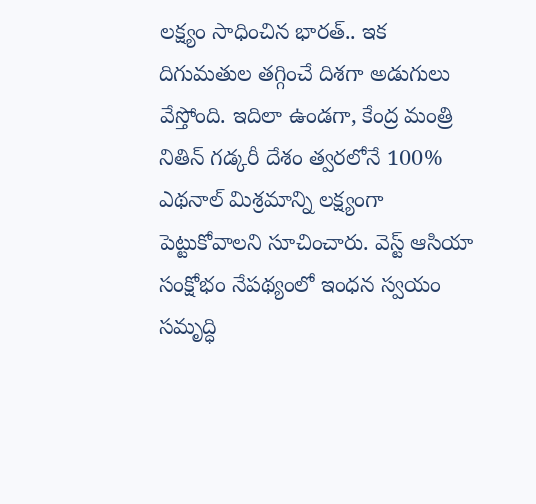లక్ష్యం సాధించిన భారత్.. ఇక దిగుమతుల తగ్గించే దిశగా అడుగులు వేస్తోంది. ఇదిలా ఉండగా, కేంద్ర మంత్రి నితిన్ గడ్కరీ దేశం త్వరలోనే 100% ఎథనాల్ మిశ్రమాన్ని లక్ష్యంగా పెట్టుకోవాలని సూచించారు. వెస్ట్ ఆసియా సంక్షోభం నేపథ్యంలో ఇంధన స్వయం సమృద్ధి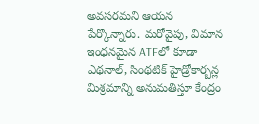అవసరమని ఆయన పేర్కొన్నారు. మరోవైపు, విమాన ఇంధనమైన ATFలో కూడా ఎథనాల్, సింథటిక్ హైడ్రోకార్బన్ల మిశ్రమాన్ని అనుమతిస్తూ కేంద్రం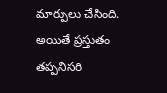మార్పులు చేసింది. అయితే ప్రస్తుతం తప్పనిసరి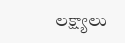లక్ష్యాలు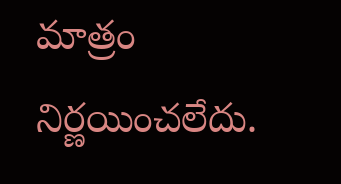మాత్రం నిర్ణయించలేదు.